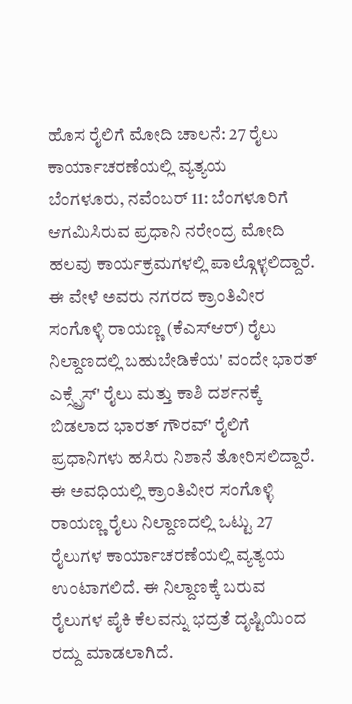ಹೊಸ ರೈಲಿಗೆ ಮೋದಿ ಚಾಲನೆ: 27 ರೈಲು ಕಾರ್ಯಾಚರಣೆಯಲ್ಲಿ ವ್ಯತ್ಯಯ
ಬೆಂಗಳೂರು, ನವೆಂಬರ್ 11: ಬೆಂಗಳೂರಿಗೆ ಆಗಮಿಸಿರುವ ಪ್ರಧಾನಿ ನರೇಂದ್ರ ಮೋದಿ ಹಲವು ಕಾರ್ಯಕ್ರಮಗಳಲ್ಲಿ ಪಾಲ್ಗೊಳ್ಳಲಿದ್ದಾರೆ. ಈ ವೇಳೆ ಅವರು ನಗರದ ಕ್ರಾಂತಿವೀರ ಸಂಗೊಳ್ಳಿ ರಾಯಣ್ಣ (ಕೆಎಸ್ಆರ್) ರೈಲು ನಿಲ್ದಾಣದಲ್ಲಿ ಬಹುಬೇಡಿಕೆಯ' ವಂದೇ ಭಾರತ್ ಎಕ್ಸ್ಪ್ರೆಸ್' ರೈಲು ಮತ್ತು ಕಾಶಿ ದರ್ಶನಕ್ಕೆ ಬಿಡಲಾದ ಭಾರತ್ ಗೌರವ್' ರೈಲಿಗೆ ಪ್ರಧಾನಿಗಳು ಹಸಿರು ನಿಶಾನೆ ತೋರಿಸಲಿದ್ದಾರೆ.
ಈ ಅವಧಿಯಲ್ಲಿ ಕ್ರಾಂತಿವೀರ ಸಂಗೊಳ್ಳಿ ರಾಯಣ್ಣ ರೈಲು ನಿಲ್ದಾಣದಲ್ಲಿ ಒಟ್ಟು 27 ರೈಲುಗಳ ಕಾರ್ಯಾಚರಣೆಯಲ್ಲಿ ವ್ಯತ್ಯಯ ಉಂಟಾಗಲಿದೆ. ಈ ನಿಲ್ದಾಣಕ್ಕೆ ಬರುವ ರೈಲುಗಳ ಪೈಕಿ ಕೆಲವನ್ನು ಭದ್ರತೆ ದೃಷ್ಟಿಯಿಂದ ರದ್ದು ಮಾಡಲಾಗಿದೆ.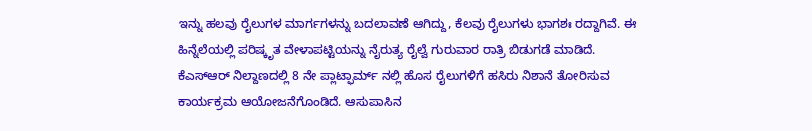ಇನ್ನು ಹಲವು ರೈಲುಗಳ ಮಾರ್ಗಗಳನ್ನು ಬದಲಾವಣೆ ಆಗಿದ್ದು, ಕೆಲವು ರೈಲುಗಳು ಭಾಗಶಃ ರದ್ದಾಗಿವೆ. ಈ ಹಿನ್ನೆಲೆಯಲ್ಲಿ ಪರಿಷ್ಕೃತ ವೇಳಾಪಟ್ಟಿಯನ್ನು ನೈರುತ್ಯ ರೈಲ್ವೆ ಗುರುವಾರ ರಾತ್ರಿ ಬಿಡುಗಡೆ ಮಾಡಿದೆ.
ಕೆಎಸ್ಆರ್ ನಿಲ್ದಾಣದಲ್ಲಿ 8 ನೇ ಪ್ಲಾಟ್ಫಾರ್ಮ್ ನಲ್ಲಿ ಹೊಸ ರೈಲುಗಳಿಗೆ ಹಸಿರು ನಿಶಾನೆ ತೋರಿಸುವ ಕಾರ್ಯಕ್ರಮ ಆಯೋಜನೆಗೊಂಡಿದೆ. ಆಸುಪಾಸಿನ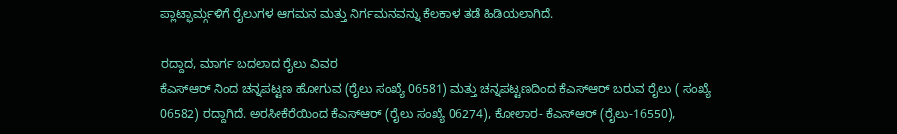ಪ್ಲಾಟ್ಫಾರ್ಮ್ಗಳಿಗೆ ರೈಲುಗಳ ಆಗಮನ ಮತ್ತು ನಿರ್ಗಮನವನ್ನು ಕೆಲಕಾಳ ತಡೆ ಹಿಡಿಯಲಾಗಿದೆ.

ರದ್ದಾದ, ಮಾರ್ಗ ಬದಲಾದ ರೈಲು ವಿವರ
ಕೆಎಸ್ಆರ್ ನಿಂದ ಚನ್ನಪಟ್ಟಣ ಹೋಗುವ (ರೈಲು ಸಂಖ್ಯೆ 06581) ಮತ್ತು ಚನ್ನಪಟ್ಟಣದಿಂದ ಕೆಎಸ್ಆರ್ ಬರುವ ರೈಲು ( ಸಂಖ್ಯೆ 06582) ರದ್ದಾಗಿದೆ. ಅರಸೀಕೆರೆಯಿಂದ ಕೆಎಸ್ಆರ್ (ರೈಲು ಸಂಖ್ಯೆ 06274), ಕೋಲಾರ- ಕೆಎಸ್ಆರ್ (ರೈಲು-16550),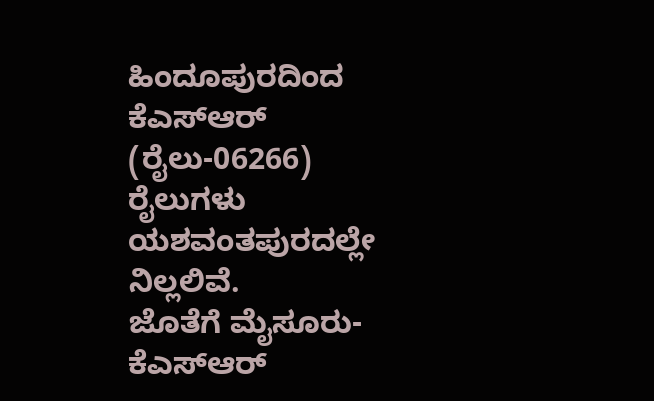ಹಿಂದೂಪುರದಿಂದ ಕೆಎಸ್ಆರ್ (ರೈಲು-06266) ರೈಲುಗಳು ಯಶವಂತಪುರದಲ್ಲೇ ನಿಲ್ಲಲಿವೆ.
ಜೊತೆಗೆ ಮೈಸೂರು- ಕೆಎಸ್ಆರ್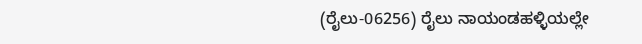(ರೈಲು-06256) ರೈಲು ನಾಯಂಡಹಳ್ಳಿಯಲ್ಲೇ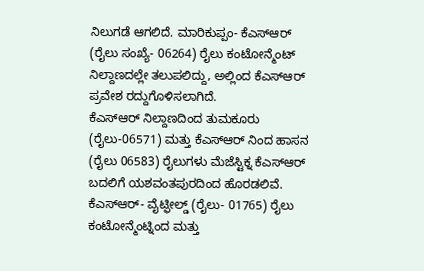ನಿಲುಗಡೆ ಆಗಲಿದೆ. ಮಾರಿಕುಪ್ಪಂ- ಕೆಎಸ್ಆರ್ (ರೈಲು ಸಂಖ್ಯೆ- 06264) ರೈಲು ಕಂಟೋನ್ಮೆಂಟ್ ನಿಲ್ದಾಣದಲ್ಲೇ ತಲುಪಲಿದ್ದು, ಅಲ್ಲಿಂದ ಕೆಎಸ್ಆರ್ ಪ್ರವೇಶ ರದ್ದುಗೊಳಿಸಲಾಗಿದೆ.
ಕೆಎಸ್ಆರ್ ನಿಲ್ದಾಣದಿಂದ ತುಮಕೂರು (ರೈಲು-06571) ಮತ್ತು ಕೆಎಸ್ಆರ್ ನಿಂದ ಹಾಸನ (ರೈಲು 06583) ರೈಲುಗಳು ಮೆಜೆಸ್ಟಿಕ್ನ ಕೆಎಸ್ಆರ್ ಬದಲಿಗೆ ಯಶವಂತಪುರದಿಂದ ಹೊರಡಲಿವೆ. ಕೆಎಸ್ಆರ್- ವೈಟ್ಫೀಲ್ಡ್ (ರೈಲು- 01765) ರೈಲು ಕಂಟೋನ್ಮೆಂಟ್ನಿಂದ ಮತ್ತು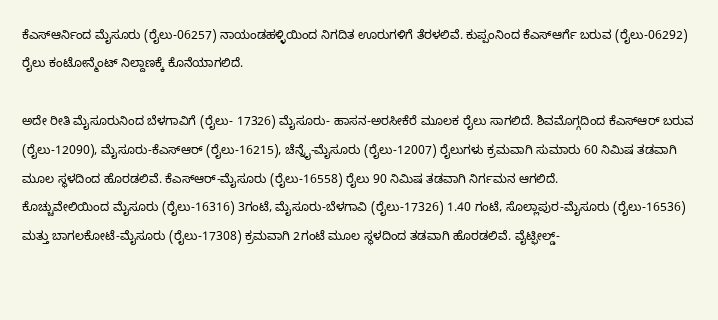ಕೆಎಸ್ಆರ್ನಿಂದ ಮೈಸೂರು (ರೈಲು-06257) ನಾಯಂಡಹಳ್ಳಿಯಿಂದ ನಿಗದಿತ ಊರುಗಳಿಗೆ ತೆರಳಲಿವೆ. ಕುಪ್ಪಂನಿಂದ ಕೆಎಸ್ಆರ್ಗೆ ಬರುವ (ರೈಲು-06292) ರೈಲು ಕಂಟೋನ್ಮೆಂಟ್ ನಿಲ್ದಾಣಕ್ಕೆ ಕೊನೆಯಾಗಲಿದೆ.

ಅದೇ ರೀತಿ ಮೈಸೂರುನಿಂದ ಬೆಳಗಾವಿಗೆ (ರೈಲು- 17326) ಮೈಸೂರು- ಹಾಸನ-ಅರಸೀಕೆರೆ ಮೂಲಕ ರೈಲು ಸಾಗಲಿದೆ. ಶಿವಮೊಗ್ಗದಿಂದ ಕೆಎಸ್ಆರ್ ಬರುವ (ರೈಲು-12090), ಮೈಸೂರು-ಕೆಎಸ್ಆರ್ (ರೈಲು-16215), ಚೆನ್ನೈ-ಮೈಸೂರು (ರೈಲು-12007) ರೈಲುಗಳು ಕ್ರಮವಾಗಿ ಸುಮಾರು 60 ನಿಮಿಷ ತಡವಾಗಿ ಮೂಲ ಸ್ಥಳದಿಂದ ಹೊರಡಲಿವೆ. ಕೆಎಸ್ಆರ್-ಮೈಸೂರು (ರೈಲು-16558) ರೈಲು 90 ನಿಮಿಷ ತಡವಾಗಿ ನಿರ್ಗಮನ ಆಗಲಿದೆ.
ಕೊಚ್ಚುವೇಲಿಯಿಂದ ಮೈಸೂರು (ರೈಲು-16316) 3ಗಂಟೆ, ಮೈಸೂರು-ಬೆಳಗಾವಿ (ರೈಲು-17326) 1.40 ಗಂಟೆ, ಸೊಲ್ಲಾಪುರ-ಮೈಸೂರು (ರೈಲು-16536) ಮತ್ತು ಬಾಗಲಕೋಟೆ-ಮೈಸೂರು (ರೈಲು-17308) ಕ್ರಮವಾಗಿ 2ಗಂಟೆ ಮೂಲ ಸ್ಥಳದಿಂದ ತಡವಾಗಿ ಹೊರಡಲಿವೆ. ವೈಟ್ಫೀಲ್ಡ್-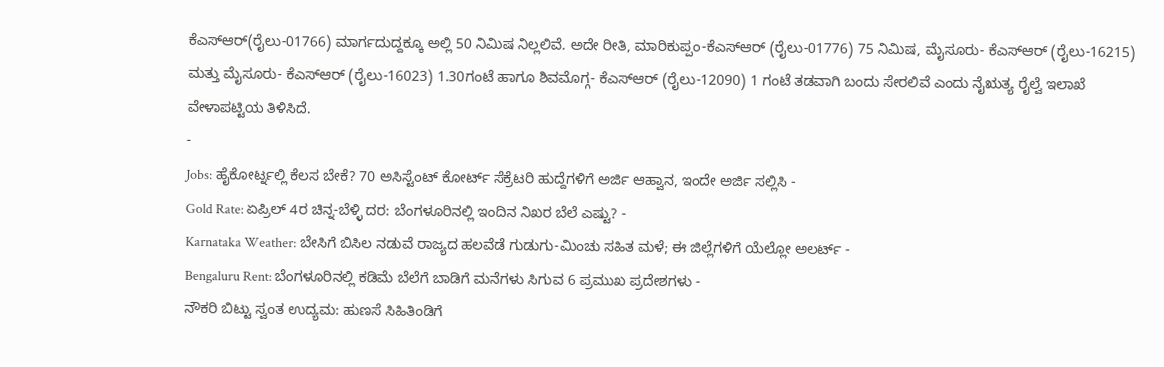ಕೆಎಸ್ಆರ್(ರೈಲು-01766) ಮಾರ್ಗದುದ್ದಕ್ಕೂ ಅಲ್ಲಿ 50 ನಿಮಿಷ ನಿಲ್ಲಲಿವೆ. ಅದೇ ರೀತಿ, ಮಾರಿಕುಪ್ಪಂ-ಕೆಎಸ್ಆರ್ (ರೈಲು-01776) 75 ನಿಮಿಷ, ಮೈಸೂರು- ಕೆಎಸ್ಆರ್ (ರೈಲು-16215) ಮತ್ತು ಮೈಸೂರು- ಕೆಎಸ್ಆರ್ (ರೈಲು-16023) 1.30ಗಂಟೆ ಹಾಗೂ ಶಿವಮೊಗ್ಗ- ಕೆಎಸ್ಆರ್ (ರೈಲು-12090) 1 ಗಂಟೆ ತಡವಾಗಿ ಬಂದು ಸೇರಲಿವೆ ಎಂದು ನೈಋತ್ಯ ರೈಲ್ವೆ ಇಲಾಖೆ ವೇಳಾಪಟ್ಟಿಯ ತಿಳಿಸಿದೆ.
-
Jobs: ಹೈಕೋರ್ಟ್ನಲ್ಲಿ ಕೆಲಸ ಬೇಕೆ? 70 ಅಸಿಸ್ಟೆಂಟ್ ಕೋರ್ಟ್ ಸೆಕ್ರೆಟರಿ ಹುದ್ದೆಗಳಿಗೆ ಅರ್ಜಿ ಆಹ್ವಾನ, ಇಂದೇ ಅರ್ಜಿ ಸಲ್ಲಿಸಿ -
Gold Rate: ಏಪ್ರಿಲ್ 4ರ ಚಿನ್ನ-ಬೆಳ್ಳಿ ದರ: ಬೆಂಗಳೂರಿನಲ್ಲಿ ಇಂದಿನ ನಿಖರ ಬೆಲೆ ಎಷ್ಟು? -
Karnataka Weather: ಬೇಸಿಗೆ ಬಿಸಿಲ ನಡುವೆ ರಾಜ್ಯದ ಹಲವೆಡೆ ಗುಡುಗು-ಮಿಂಚು ಸಹಿತ ಮಳೆ; ಈ ಜಿಲ್ಲೆಗಳಿಗೆ ಯೆಲ್ಲೋ ಅಲರ್ಟ್ -
Bengaluru Rent: ಬೆಂಗಳೂರಿನಲ್ಲಿ ಕಡಿಮೆ ಬೆಲೆಗೆ ಬಾಡಿಗೆ ಮನೆಗಳು ಸಿಗುವ 6 ಪ್ರಮುಖ ಪ್ರದೇಶಗಳು -
ನೌಕರಿ ಬಿಟ್ಟು ಸ್ವಂತ ಉದ್ಯಮ: ಹುಣಸೆ ಸಿಹಿತಿಂಡಿಗೆ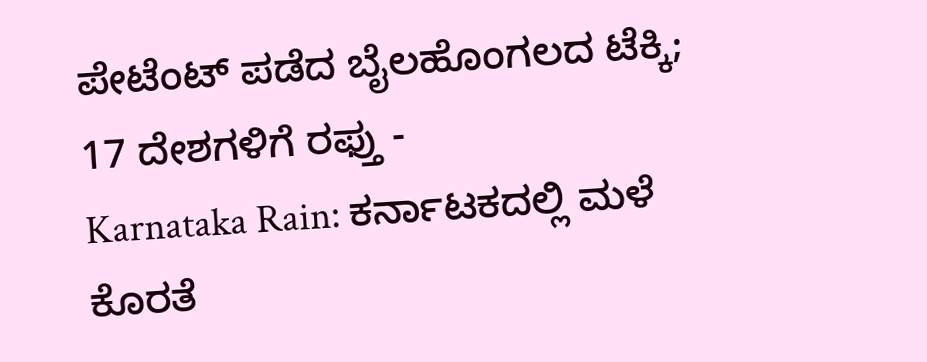ಪೇಟೆಂಟ್ ಪಡೆದ ಬೈಲಹೊಂಗಲದ ಟೆಕ್ಕಿ; 17 ದೇಶಗಳಿಗೆ ರಫ್ತು -
Karnataka Rain: ಕರ್ನಾಟಕದಲ್ಲಿ ಮಳೆ ಕೊರತೆ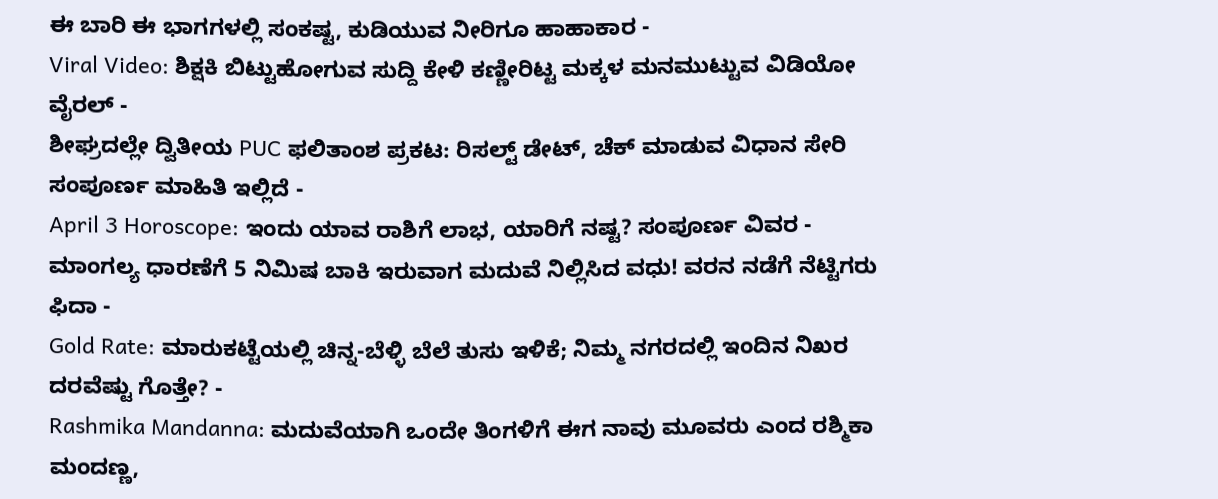ಈ ಬಾರಿ ಈ ಭಾಗಗಳಲ್ಲಿ ಸಂಕಷ್ಟ, ಕುಡಿಯುವ ನೀರಿಗೂ ಹಾಹಾಕಾರ -
Viral Video: ಶಿಕ್ಷಕಿ ಬಿಟ್ಟುಹೋಗುವ ಸುದ್ದಿ ಕೇಳಿ ಕಣ್ಣೀರಿಟ್ಟ ಮಕ್ಕಳ ಮನಮುಟ್ಟುವ ವಿಡಿಯೋ ವೈರಲ್ -
ಶೀಘ್ರದಲ್ಲೇ ದ್ವಿತೀಯ PUC ಫಲಿತಾಂಶ ಪ್ರಕಟ: ರಿಸಲ್ಟ್ ಡೇಟ್, ಚೆಕ್ ಮಾಡುವ ವಿಧಾನ ಸೇರಿ ಸಂಪೂರ್ಣ ಮಾಹಿತಿ ಇಲ್ಲಿದೆ -
April 3 Horoscope: ಇಂದು ಯಾವ ರಾಶಿಗೆ ಲಾಭ, ಯಾರಿಗೆ ನಷ್ಟ? ಸಂಪೂರ್ಣ ವಿವರ -
ಮಾಂಗಲ್ಯ ಧಾರಣೆಗೆ 5 ನಿಮಿಷ ಬಾಕಿ ಇರುವಾಗ ಮದುವೆ ನಿಲ್ಲಿಸಿದ ವಧು! ವರನ ನಡೆಗೆ ನೆಟ್ಟಿಗರು ಫಿದಾ -
Gold Rate: ಮಾರುಕಟ್ಟೆಯಲ್ಲಿ ಚಿನ್ನ-ಬೆಳ್ಳಿ ಬೆಲೆ ತುಸು ಇಳಿಕೆ; ನಿಮ್ಮ ನಗರದಲ್ಲಿ ಇಂದಿನ ನಿಖರ ದರವೆಷ್ಟು ಗೊತ್ತೇ? -
Rashmika Mandanna: ಮದುವೆಯಾಗಿ ಒಂದೇ ತಿಂಗಳಿಗೆ ಈಗ ನಾವು ಮೂವರು ಎಂದ ರಶ್ಮಿಕಾ ಮಂದಣ್ಣ,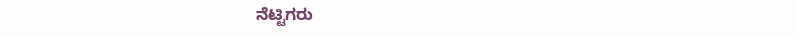ನೆಟ್ಟಿಗರು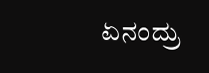ಏನಂದ್ರು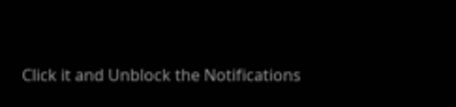Click it and Unblock the Notifications